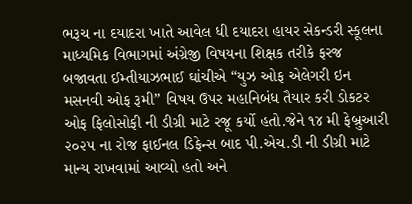ભરૂચ ના દયાદરા ખાતે આવેલ ધી દયાદરા હાયર સેકન્ડરી સ્કૂલના માધ્યમિક વિભાગમાં અંગ્રેજી વિષયના શિક્ષક તરીકે ફરજ બજાવતા ઈમ્તીયાઝભાઈ ઘાંચીએ “યુઝ ઓફ એલેગરી ઇન મસનવી ઓફ રૂમી” વિષય ઉપર મહાનિબંધ તૈયાર કરી ડોકટર ઓફ ફિલોસોફી ની ડીગ્રી માટે રજૂ કર્યો હતો.જેને ૧૪ મી ફેબ્રુઆરી ૨૦૨૫ ના રોજ ફાઈનલ ડિફેન્સ બાદ પી.એચ.ડી ની ડીગ્રી માટે માન્ય રાખવામાં આવ્યો હતો અને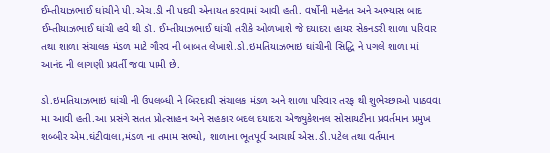ઈમ્તીયાઝભાઈ ઘાંચીને પી.એચ.ડી ની પદવી એનાયત કરવામાં આવી હતી. વર્ષોની મહેનત અને અભ્યાસ બાદ ઈમ્તીયાઝભાઈ ઘાંચી હવે થી ડૉ. ઈમ્તીયાઝભાઈ ઘાંચી તરીકે ઓળખાશે જે દયાદરા હાયર સેકનડરી શાળા પરિવાર તથા શાળા સંચાલક મંડળ માટે ગૌરવ ની બાબત લેખાશે.ડો.ઇમતિયાઝભાઇ ઘાંચીની સિદ્ધિ ને પગલે શાળા માં આનંદ ની લાગણી પ્રવર્તી જવા પામી છે.

ડો.ઇમતિયાઝભાઇ ઘાંચી ની ઉપલબ્ધી ને બિરદાવી સંચાલક મંડળ અને શાળા પરિવાર તરફ થી શુભેચ્છાઓ પાઠવવા મા આવી હતી.આ પ્રસંગે સતત પ્રોત્સાહન અને સહકાર બદલ દયાદરા એજ્યુકેશનલ સોસાયટીના પ્રવર્તમાન પ્રમુખ શબ્બીર એમ.ઘંટીવાલા,મંડળ ના તમામ સભ્યો, શાળાના ભૂતપૂર્વ આચાર્ય એસ.ડી.પટેલ તથા વર્તમાન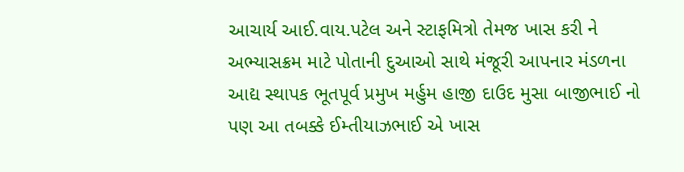આચાર્ય આઈ.વાય.પટેલ અને સ્ટાફમિત્રો તેમજ ખાસ કરી ને અભ્યાસક્રમ માટે પોતાની દુઆઓ સાથે મંજૂરી આપનાર મંડળના આદ્ય સ્થાપક ભૂતપૂર્વ પ્રમુખ મર્હુમ હાજી દાઉદ મુસા બાજીભાઈ નો પણ આ તબક્કે ઈમ્તીયાઝભાઈ એ ખાસ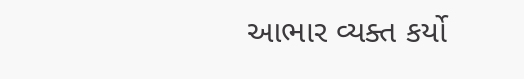આભાર વ્યક્ત કર્યો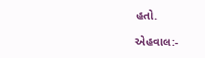હતો.

એહવાલ:-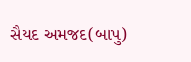સૈયદ અમજદ(બાપુ)